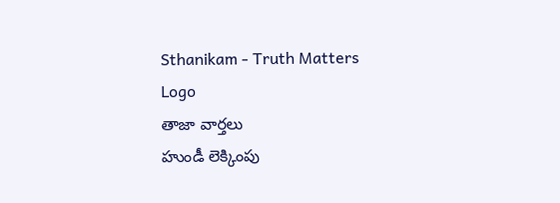Sthanikam - Truth Matters
Logo
తాజా వార్తలు
హుండీ లెక్కింపు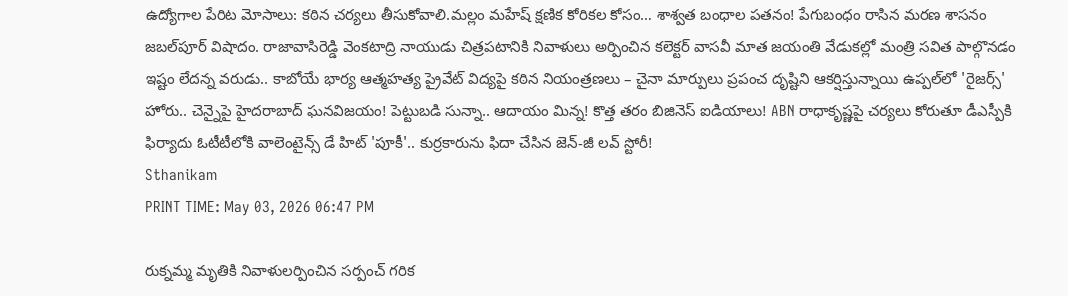ఉద్యోగాల పేరిట మోసాలు: కఠిన చర్యలు తీసుకోవాలి.మల్లం మహేష్ క్షణిక కోరికల కోసం… శాశ్వత బంధాల పతనం! పేగుబంధం రాసిన మరణ శాసనం జబల్‌పూర్ విషాదం. రాజావాసిరెడ్డి వెంకటాద్రి నాయుడు చిత్రపటానికి నివాళులు అర్పించిన కలెక్టర్ వాసవీ మాత జయంతి వేడుకల్లో మంత్రి సవిత పాల్గొనడం ఇష్టం లేదన్న వరుడు.. కాబోయే భార్య ఆత్మహత్య ప్రైవేట్ విద్యపై కఠిన నియంత్రణలు – చైనా మార్పులు ప్రపంచ దృష్టిని ఆకర్షిస్తున్నాయి ఉప్పల్‌లో 'రైజర్స్' హోరు.. చెన్నైపై హైదరాబాద్ ఘనవిజయం! పెట్టుబడి సున్నా.. ఆదాయం మిన్న! కొత్త తరం బిజినెస్ ఐడియాలు! ABN రాధాకృష్ణపై చర్యలు కోరుతూ డీఎస్పీకి ఫిర్యాదు ఓటీటీలోకి వాలెంటైన్స్ డే హిట్ 'పూకీ'.. కుర్రకారును ఫిదా చేసిన జెన్-జీ లవ్ స్టోరీ!
Sthanikam
PRINT TIME: May 03, 2026 06:47 PM

రుక్నమ్మ మృతికి నివాళులర్పించిన సర్పంచ్ గరిక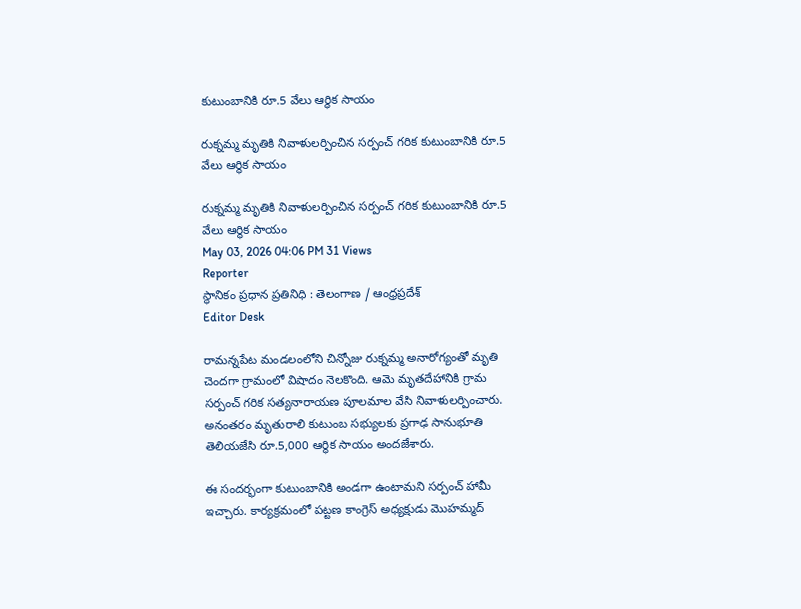కుటుంబానికి రూ.5 వేలు ఆర్థిక సాయం

రుక్నమ్మ మృతికి నివాళులర్పించిన సర్పంచ్ గరిక కుటుంబానికి రూ.5 వేలు ఆర్థిక సాయం

రుక్నమ్మ మృతికి నివాళులర్పించిన సర్పంచ్ గరిక కుటుంబానికి రూ.5 వేలు ఆర్థిక సాయం
May 03, 2026 04:06 PM 31 Views
Reporter
స్థానికం ప్రధాన ప్రతినిధి : తెలంగాణ / ఆంధ్రప్రదేశ్
Editor Desk

రామన్నపేట మండలంలోని చిన్నోజు రుక్నమ్మ అనారోగ్యంతో మృతి చెందగా గ్రామంలో విషాదం నెలకొంది. ఆమె మృతదేహానికి గ్రామ సర్పంచ్ గరిక సత్యనారాయణ పూలమాల వేసి నివాళులర్పించారు. అనంతరం మృతురాలి కుటుంబ సభ్యులకు ప్రగాఢ సానుభూతి తెలియజేసి రూ.5,000 ఆర్థిక సాయం అందజేశారు.

ఈ సందర్భంగా కుటుంబానికి అండగా ఉంటామని సర్పంచ్ హామీ ఇచ్చారు. కార్యక్రమంలో పట్టణ కాంగ్రెస్ అధ్యక్షుడు మొహమ్మద్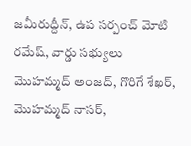జమీరుద్దీన్, ఉప సర్పంచ్ మోటి రమేష్, వార్డు సభ్యులు మొహమ్మద్ అంజద్, గొరిగే శేఖర్, మొహమ్మద్ నాసర్,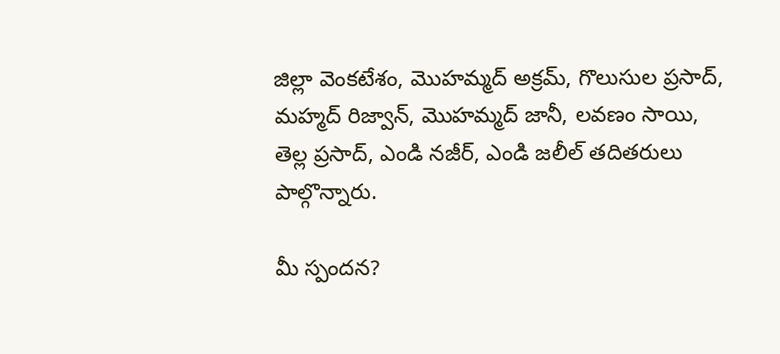జిల్లా వెంకటేశం, మొహమ్మద్ అక్రమ్, గొలుసుల ప్రసాద్, మహ్మద్ రిజ్వాన్, మొహమ్మద్ జానీ, లవణం సాయి, తెల్ల ప్రసాద్, ఎండి నజీర్, ఎండి జలీల్ తదితరులు పాల్గొన్నారు.

మీ స్పందన?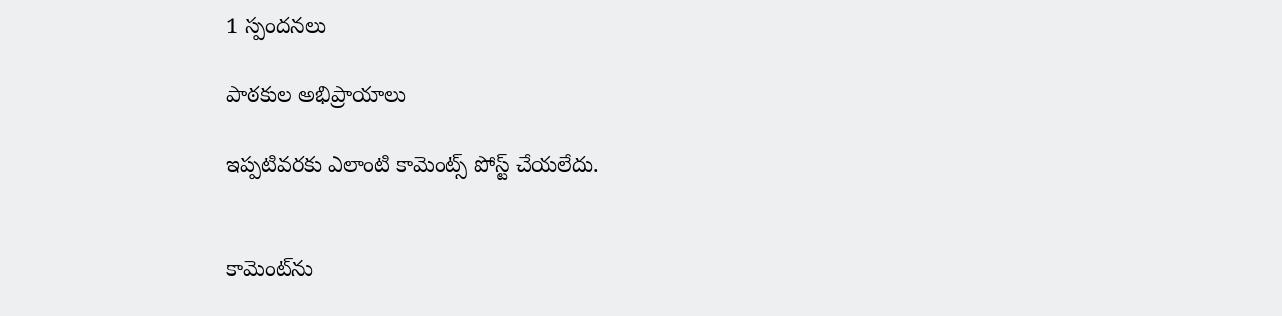1 స్పందనలు

పాఠకుల అభిప్రాయాలు

ఇప్పటివరకు ఎలాంటి కామెంట్స్ పోస్ట్ చేయలేదు.


కామెంట్‌ను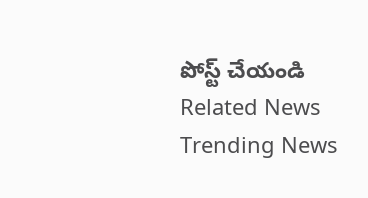పోస్ట్ చేయండి
Related News
Trending News